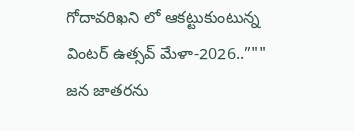గోదావరిఖని లో ఆకట్టుకుంటున్న వింటర్ ఉత్సవ్ మేళా-2026..”"" జన జాతరను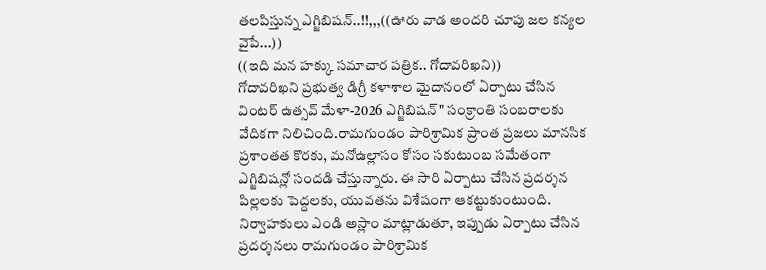తలపిస్తున్న ఎగ్జిబిషన్..!!,,,((ఊరు వాడ అందరి చూపు జల కన్యల వైపే...))
((ఇది మన హక్కు సమాచార పత్రిక.. గోదావరిఖని))
గోదావరిఖని ప్రభుత్వ డిగ్రీ కళాశాల మైదానంలో ఏర్పాటు చేసిన వింటర్ ఉత్సవ్ మేళా-2026 ఎగ్జిబిషన్" సంక్రాంతి సంబరాలకు వేదికగా నిలిచింది.రామగుండం పారిశ్రామిక ప్రాంత ప్రజలు మానసిక ప్రశాంతత కొరకు, మనోఉల్లాసం కోసం సకుటుంబ సమేతంగా ఎగ్జిబిషన్లో సందడి చేస్తున్నారు. ఈ సారి ఏర్పాటు చేసిన ప్రదర్శన పిల్లలకు పెద్దలకు, యువతను విశేషంగా ఆకట్టుకుంటుంది. నిర్వాహకులు ఎండి అస్లాం మాట్లాడుతూ, ఇప్పుడు ఏర్పాటు చేసిన ప్రదర్శనలు రామగుండం పారిశ్రామిక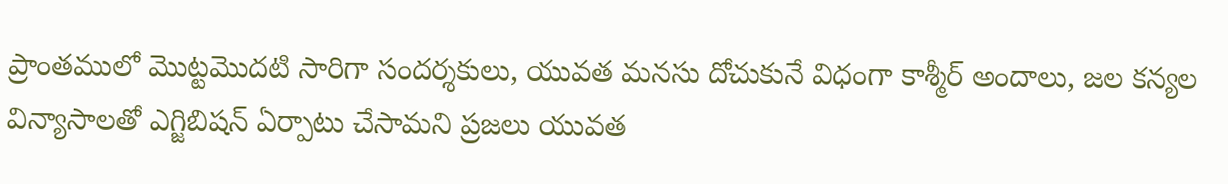ప్రాంతములో మొట్టమొదటి సారిగా సందర్శకులు, యువత మనసు దోచుకునే విధంగా కాశ్మీర్ అందాలు, జల కన్యల విన్యాసాలతో ఎగ్జిబిషన్ ఏర్పాటు చేసామని ప్రజలు యువత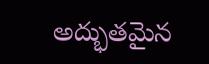అద్భుతమైన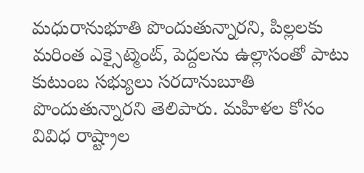మధురానుభూతి పొందుతున్నారని, పిల్లలకు మరింత ఎక్సైట్మెంట్, పెద్దలను ఉల్లాసంతో పాటు కుటుంబ సభ్యులు సరదానుబూతి పొందుతున్నారని తెలిపారు. మహిళల కోసం వివిధ రాష్ట్రాల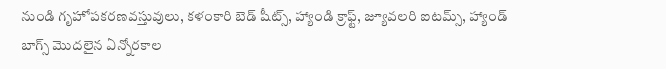నుండి గృహోపకరణవస్తువులు, కళంకారి బెడ్ షీట్స్, హ్యాండి క్రాఫ్ట్, జ్యూవలరి ఐటమ్స్, హ్యాండ్ బాగ్స్ మొదలైన ఏన్నోరకాల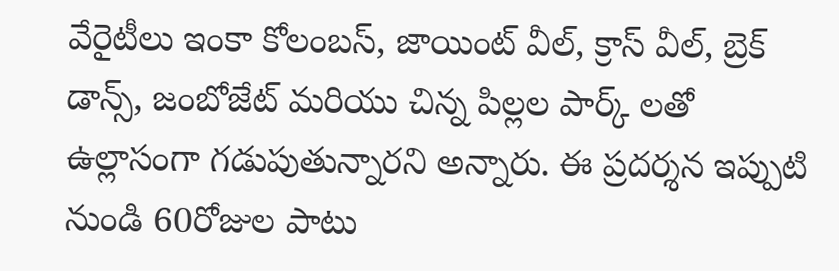వేరైటీలు ఇంకా కోలంబస్, జాయింట్ వీల్, క్రాస్ వీల్, బ్రెక్ డాన్స్, జంబోజేట్ మరియు చిన్న పిల్లల పార్క్ లతో ఉల్లాసంగా గడుపుతున్నారని అన్నారు. ఈ ప్రదర్శన ఇప్పుటి నుండి 60రోజుల పాటు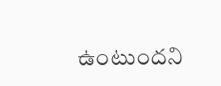ఉంటుందని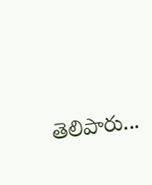తెలిపారు...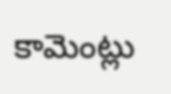కామెంట్లు